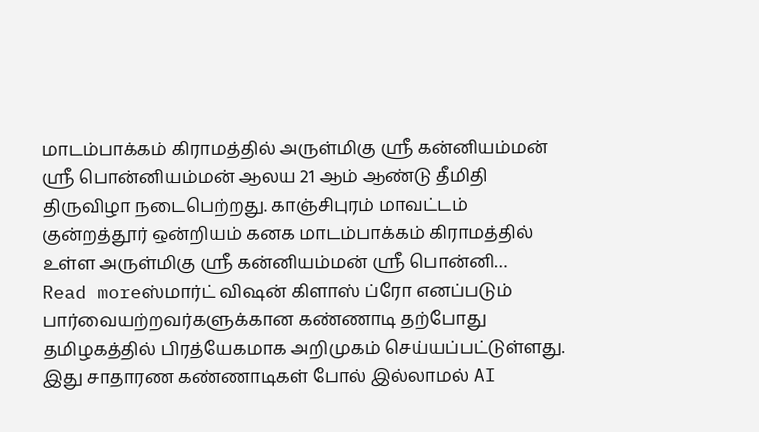மாடம்பாக்கம் கிராமத்தில் அருள்மிகு ஸ்ரீ கன்னியம்மன் ஸ்ரீ பொன்னியம்மன் ஆலய 21 ஆம் ஆண்டு தீமிதி திருவிழா நடைபெற்றது. காஞ்சிபுரம் மாவட்டம் குன்றத்தூர் ஒன்றியம் கனக மாடம்பாக்கம் கிராமத்தில் உள்ள அருள்மிகு ஸ்ரீ கன்னியம்மன் ஸ்ரீ பொன்னி…
Read moreஸ்மார்ட் விஷன் கிளாஸ் ப்ரோ எனப்படும் பார்வையற்றவர்களுக்கான கண்ணாடி தற்போது தமிழகத்தில் பிரத்யேகமாக அறிமுகம் செய்யப்பட்டுள்ளது. இது சாதாரண கண்ணாடிகள் போல் இல்லாமல் AI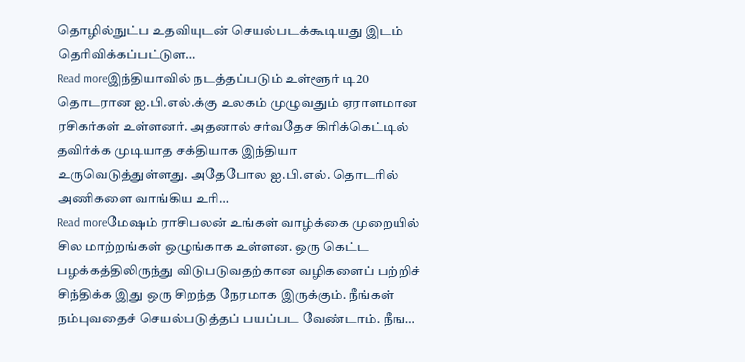தொழில்நுட்ப உதவியுடன் செயல்படக்கூடியது இடம் தெரிவிக்கப்பட்டுள…
Read moreஇந்தியாவில் நடத்தப்படும் உள்ளூர் டி20 தொடரான ஐ.பி.எல்.க்கு உலகம் முழுவதும் ஏராளமான ரசிகர்கள் உள்ளனர். அதனால் சர்வதேச கிரிக்கெட்டில் தவிர்க்க முடியாத சக்தியாக இந்தியா உருவெடுத்துள்ளது. அதேபோல ஐ.பி.எல். தொடரில் அணிகளை வாங்கிய உரி…
Read moreமேஷம் ராசிபலன் உங்கள் வாழ்க்கை முறையில் சில மாற்றங்கள் ஒழுங்காக உள்ளன. ஒரு கெட்ட பழக்கத்திலிருந்து விடுபடுவதற்கான வழிகளைப் பற்றிச் சிந்திக்க இது ஒரு சிறந்த நேரமாக இருக்கும். நீங்கள் நம்புவதைச் செயல்படுத்தப் பயப்பட வேண்டாம். நீங…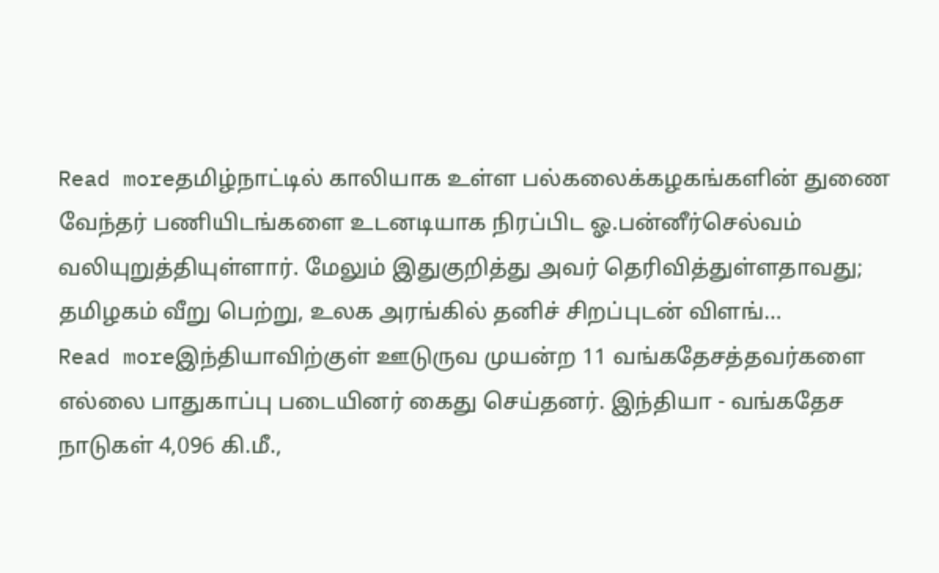Read moreதமிழ்நாட்டில் காலியாக உள்ள பல்கலைக்கழகங்களின் துணை வேந்தர் பணியிடங்களை உடனடியாக நிரப்பிட ஓ.பன்னீர்செல்வம் வலியுறுத்தியுள்ளார். மேலும் இதுகுறித்து அவர் தெரிவித்துள்ளதாவது; தமிழகம் வீறு பெற்று, உலக அரங்கில் தனிச் சிறப்புடன் விளங்…
Read moreஇந்தியாவிற்குள் ஊடுருவ முயன்ற 11 வங்கதேசத்தவர்களை எல்லை பாதுகாப்பு படையினர் கைது செய்தனர். இந்தியா - வங்கதேச நாடுகள் 4,096 கி.மீ.,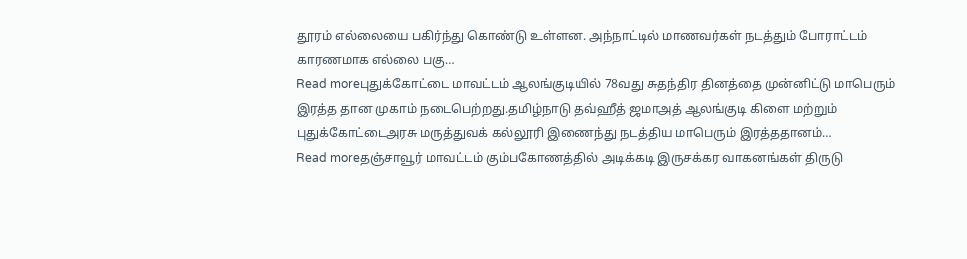தூரம் எல்லையை பகிர்ந்து கொண்டு உள்ளன. அந்நாட்டில் மாணவர்கள் நடத்தும் போராட்டம் காரணமாக எல்லை பகு…
Read moreபுதுக்கோட்டை மாவட்டம் ஆலங்குடியில் 78வது சுதந்திர தினத்தை முன்னிட்டு மாபெரும் இரத்த தான முகாம் நடைபெற்றது.தமிழ்நாடு தவ்ஹீத் ஜமாஅத் ஆலங்குடி கிளை மற்றும் புதுக்கோட்டைஅரசு மருத்துவக் கல்லூரி இணைந்து நடத்திய மாபெரும் இரத்ததானம்…
Read moreதஞ்சாவூர் மாவட்டம் கும்பகோணத்தில் அடிக்கடி இருசக்கர வாகனங்கள் திருடு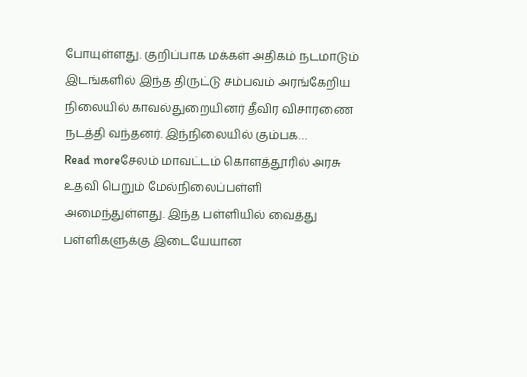போயுள்ளது. குறிப்பாக மக்கள் அதிகம் நடமாடும் இடங்களில் இந்த திருட்டு சம்பவம் அரங்கேறிய நிலையில் காவல்துறையினர் தீவிர விசாரணை நடத்தி வந்தனர். இந்நிலையில் கும்பக…
Read moreசேலம் மாவட்டம் கொளத்தூரில் அரசு உதவி பெறும் மேல்நிலைப்பள்ளி அமைந்துள்ளது. இந்த பள்ளியில் வைத்து பள்ளிகளுக்கு இடையேயான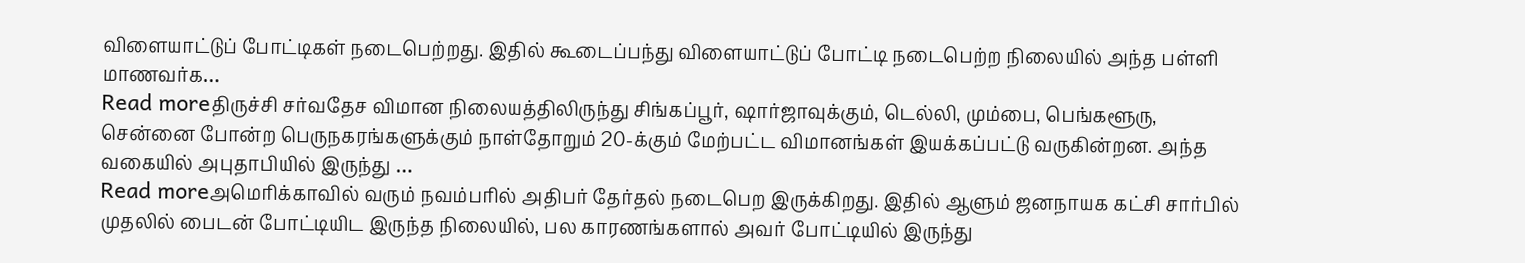விளையாட்டுப் போட்டிகள் நடைபெற்றது. இதில் கூடைப்பந்து விளையாட்டுப் போட்டி நடைபெற்ற நிலையில் அந்த பள்ளி மாணவர்க…
Read moreதிருச்சி சர்வதேச விமான நிலையத்திலிருந்து சிங்கப்பூர், ஷார்ஜாவுக்கும், டெல்லி, மும்பை, பெங்களூரு, சென்னை போன்ற பெருநகரங்களுக்கும் நாள்தோறும் 20-க்கும் மேற்பட்ட விமானங்கள் இயக்கப்பட்டு வருகின்றன. அந்த வகையில் அபுதாபியில் இருந்து …
Read moreஅமெரிக்காவில் வரும் நவம்பரில் அதிபர் தேர்தல் நடைபெற இருக்கிறது. இதில் ஆளும் ஜனநாயக கட்சி சார்பில் முதலில் பைடன் போட்டியிட இருந்த நிலையில், பல காரணங்களால் அவர் போட்டியில் இருந்து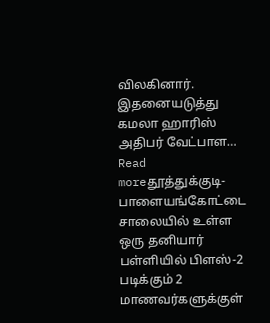விலகினார். இதனையடுத்து கமலா ஹாரிஸ் அதிபர் வேட்பாள…
Read moreதூத்துக்குடி- பாளையங்கோட்டை சாலையில் உள்ள ஒரு தனியார் பள்ளியில் பிளஸ்-2 படிக்கும் 2 மாணவர்களுக்குள்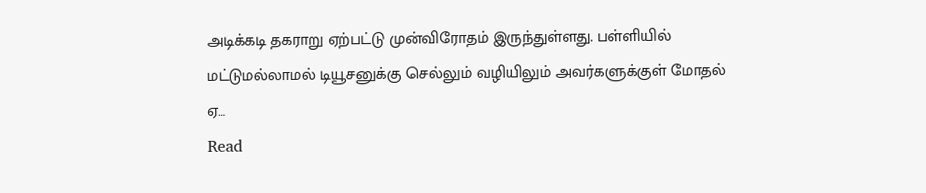அடிக்கடி தகராறு ஏற்பட்டு முன்விரோதம் இருந்துள்ளது. பள்ளியில் மட்டுமல்லாமல் டியூசனுக்கு செல்லும் வழியிலும் அவர்களுக்குள் மோதல் ஏ…
Read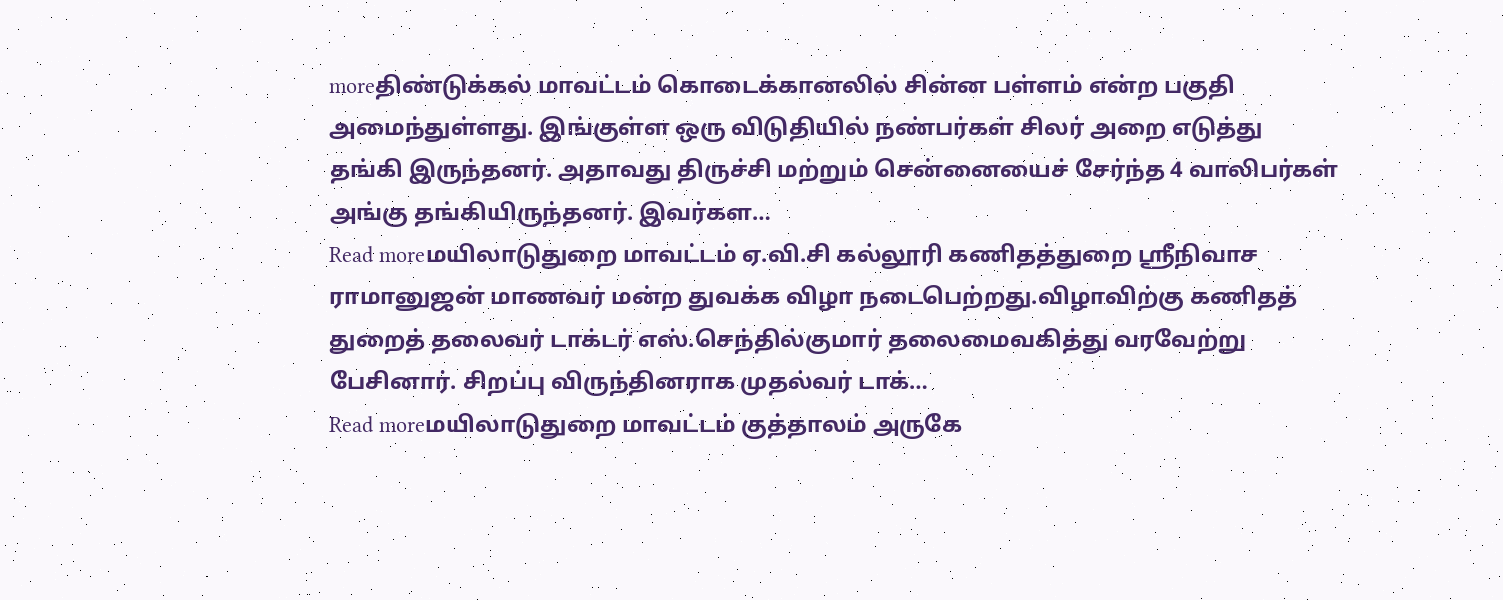moreதிண்டுக்கல் மாவட்டம் கொடைக்கானலில் சின்ன பள்ளம் என்ற பகுதி அமைந்துள்ளது. இங்குள்ள ஒரு விடுதியில் நண்பர்கள் சிலர் அறை எடுத்து தங்கி இருந்தனர். அதாவது திருச்சி மற்றும் சென்னையைச் சேர்ந்த 4 வாலிபர்கள் அங்கு தங்கியிருந்தனர். இவர்கள…
Read moreமயிலாடுதுறை மாவட்டம் ஏ.வி.சி கல்லூரி கணிதத்துறை ஸ்ரீநிவாச ராமானுஜன் மாணவர் மன்ற துவக்க விழா நடைபெற்றது.விழாவிற்கு கணிதத் துறைத் தலைவர் டாக்டர் எஸ்.செந்தில்குமார் தலைமைவகித்து வரவேற்று பேசினார். சிறப்பு விருந்தினராக முதல்வர் டாக்…
Read moreமயிலாடுதுறை மாவட்டம் குத்தாலம் அருகே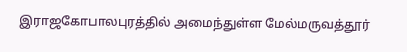இராஜகோபாலபுரத்தில் அமைந்துள்ள மேல்மருவத்தூர்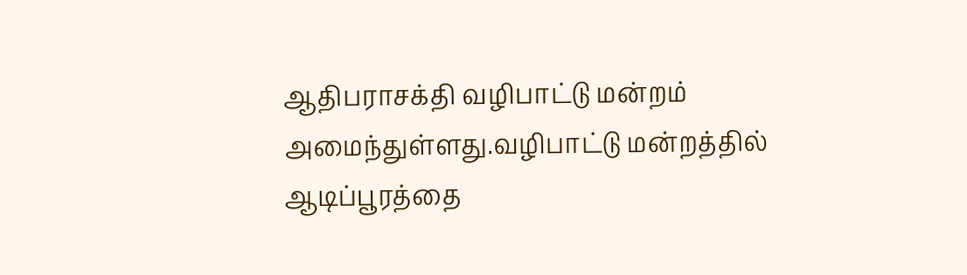ஆதிபராசக்தி வழிபாட்டு மன்றம் அமைந்துள்ளது.வழிபாட்டு மன்றத்தில் ஆடிப்பூரத்தை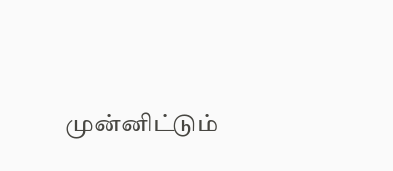முன்னிட்டும்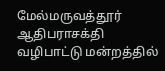மேல்மருவத்தூர் ஆதிபராசக்தி வழிபாட்டு மன்றத்தில்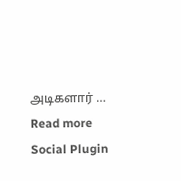அடிகளார் …
Read more
Social Plugin